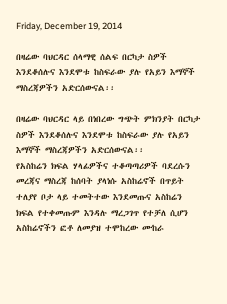Friday, December 19, 2014

በዛሬው ባህርዳር ሰላማዊ ሰልፍ በርካታ ስዎች እንደቆሰሉና እንደሞቱ ከስፍራው ያሉ የአይን እማኞች ማስረጃዎችን አድርሰውናል፡፡

በዛሬው ባህርዳር ላይ በነበረው ግጭት ምክንያት በርካታ ስዎች እንደቆሰሉና እንደሞቱ ከስፍራው ያሉ የአይን እማኞች ማስረጃዎችን አድርሰውናል፡፡
የአስከሬን ክፍል ሃላፊዎችና ተቆጣጣሪዎች ባደረሱን መረጃና ማስረጃ ከሰባት ያላነሱ አስከሬኖች በጥይት ተለያየ ቦታ ላይ ተመትተው እንደመጡና አስከሬን ክፍል የተቀመጡም እንዳሉ ማረጋገጥ የተቻለ ሲሆን አስከሬኖችን ፎቶ ለመያዝ ተሞከረው ሙከራ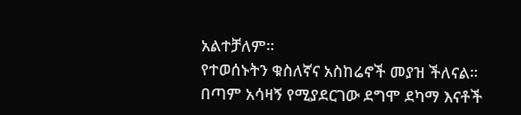አልተቻለም፡፡
የተወሰኑትን ቁስለኛና አስከሬኖች መያዝ ችለናል፡፡ በጣም አሳዛኝ የሚያደርገው ደግሞ ደካማ እናቶች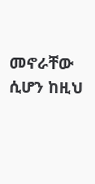መኖራቸው ሲሆን ከዚህ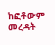ከፎቶውም መረዳት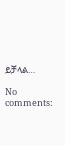ይቻላል…

No comments: